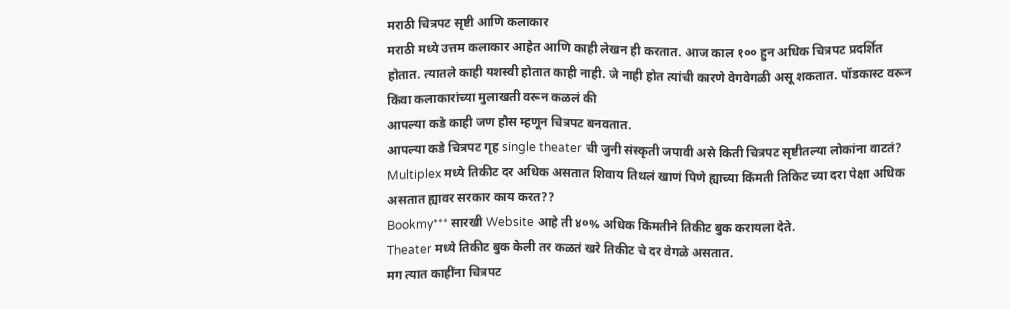मराठी चित्रपट सृष्टी आणि कलाकार
मराठी मध्ये उत्तम कलाकार आहेत आणि काही लेखन ही करतात. आज काल १०० हुन अधिक चित्रपट प्रदर्शित होतात. त्यातले काही यशस्वी होतात काही नाही. जे नाही होत त्यांची कारणे वेगवेगळी असू शकतात. पॉडकास्ट वरून किंवा कलाकारांच्या मुलाखती वरून कळलं की
आपल्या कडे काही जण हौस म्हणून चित्रपट बनवतात.
आपल्या कडे चित्रपट गृह single theater ची जुनी संस्कृती जपावी असे किती चित्रपट सृष्टीतल्या लोकांना वाटतं?
Multiplex मध्ये तिकीट दर अधिक असतात शिवाय तिथलं खाणं पिणे ह्याच्या किंमती तिकिट च्या दरा पेक्षा अधिक असतात ह्यावर सरकार काय करत??
Bookmy*** सारखी Website आहे ती ४०% अधिक किंमतीने तिकीट बुक करायला देते.
Theater मध्ये तिकीट बुक केली तर कळतं खरे तिकीट चे दर वेगळे असतात.
मग त्यात काहींना चित्रपट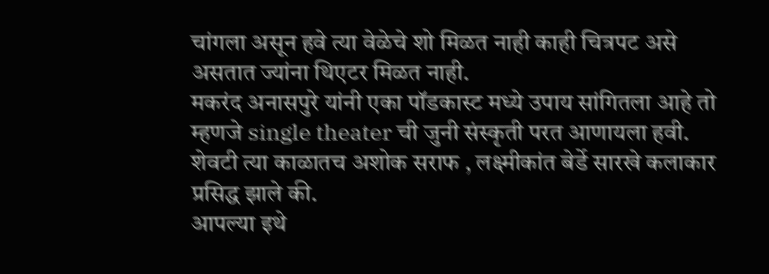चांगला असून हवे त्या वेळेचे शो मिळत नाही काही चित्रपट असे असतात ज्यांना थिएटर मिळत नाही.
मकरंद अनासपुरे यांनी एका पॉडकास्ट मध्ये उपाय सांगितला आहे तो म्हणजे single theater ची जुनी संस्कृती परत आणायला हवी.
शेवटी त्या काळातच अशोक सराफ , लक्ष्मीकांत बेर्डे सारखे कलाकार प्रसिद्ध झाले की.
आपल्या इथे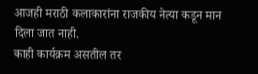आजही मराठी कलाकारांना राजकीय नेत्या कडून मान दिला जात नाही.
काही कार्यक्रम असतील तर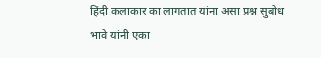हिंदी कलाकार का लागतात यांना असा प्रश्न सुबोध भावे यांनी एका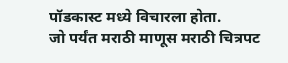पॉडकास्ट मध्ये विचारला होता.
जो पर्यंत मराठी माणूस मराठी चित्रपट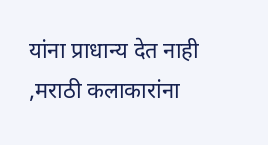यांना प्राधान्य देत नाही ,मराठी कलाकारांना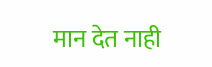मान देत नाही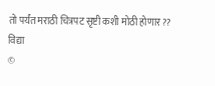तो पर्यंत मराठी चित्रपट सृष्टी कशी मोठी होणार??
विद्या
©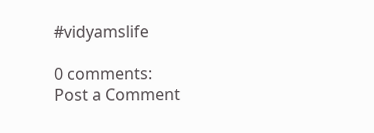#vidyamslife

0 comments:
Post a Comment